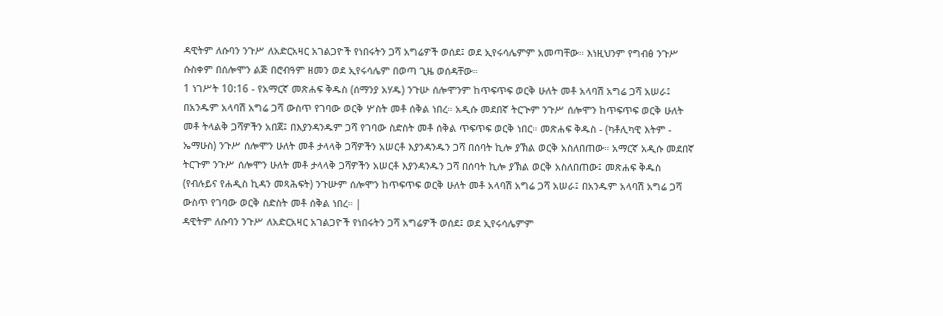ዳዊትም ለሱባን ንጉሥ ለአድርአዛር አገልጋዮች የነበሩትን ጋሻ አግሬዎች ወሰደ፤ ወደ ኢየሩሳሌምም አመጣቸው። እነዚህንም የግብፅ ንጉሥ ሱስቀም በሰሎሞን ልጅ በሮብዓም ዘመን ወደ ኢየሩሳሌም በወጣ ጊዜ ወሰዳቸው።
1 ነገሥት 10:16 - የአማርኛ መጽሐፍ ቅዱስ (ሰማንያ አሃዱ) ንጉሡ ሰሎሞንም ከጥፍጥፍ ወርቅ ሁለት መቶ አላባሽ አግሬ ጋሻ አሠራ፤ በአንዱም አላባሽ አግሬ ጋሻ ውስጥ የገባው ወርቅ ሦስት መቶ ሰቅል ነበረ። አዲሱ መደበኛ ትርጒም ንጉሥ ሰሎሞን ከጥፍጥፍ ወርቅ ሁለት መቶ ትላልቅ ጋሻዎችን አበጀ፤ በእያንዳንዱም ጋሻ የገባው ስድስት መቶ ሰቅል ጥፍጥፍ ወርቅ ነበር። መጽሐፍ ቅዱስ - (ካቶሊካዊ እትም - ኤማሁስ) ንጉሥ ሰሎሞን ሁለት መቶ ታላላቅ ጋሻዎችን አሠርቶ እያንዳንዱን ጋሻ በሰባት ኪሎ ያኽል ወርቅ አስለበጠው። አማርኛ አዲሱ መደበኛ ትርጉም ንጉሥ ሰሎሞን ሁለት መቶ ታላላቅ ጋሻዎችን አሠርቶ እያንዳንዱን ጋሻ በሰባት ኪሎ ያኽል ወርቅ አስለበጠው፤ መጽሐፍ ቅዱስ (የብሉይና የሐዲስ ኪዳን መጻሕፍት) ንጉሡም ሰሎሞን ከጥፍጥፍ ወርቅ ሁለት መቶ አላባሽ አግሬ ጋሻ አሠራ፤ በአንዱም አላባሽ አግሬ ጋሻ ውስጥ የገባው ወርቅ ስድስት መቶ ሰቅል ነበረ። |
ዳዊትም ለሱባን ንጉሥ ለአድርአዛር አገልጋዮች የነበሩትን ጋሻ አግሬዎች ወሰደ፤ ወደ ኢየሩሳሌምም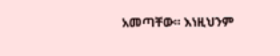አመጣቸው። እነዚህንም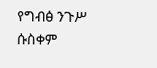የግብፅ ንጉሥ ሱስቀም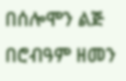በሰሎሞን ልጅ በሮብዓም ዘመን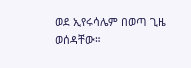ወደ ኢየሩሳሌም በወጣ ጊዜ ወሰዳቸው።